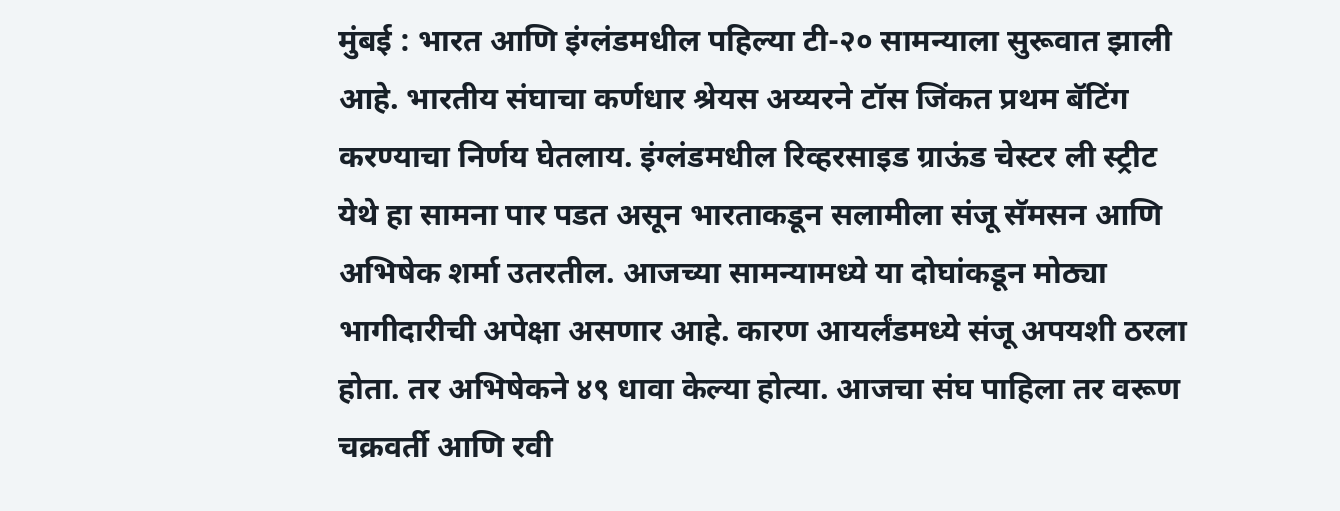मुंबई : भारत आणि इंग्लंडमधील पहिल्या टी-२० सामन्याला सुरूवात झाली आहे. भारतीय संघाचा कर्णधार श्रेयस अय्यरने टॉस जिंकत प्रथम बॅटिंग करण्याचा निर्णय घेतलाय. इंग्लंडमधील रिव्हरसाइड ग्राऊंड चेस्टर ली स्ट्रीट येथे हा सामना पार पडत असून भारताकडून सलामीला संजू सॅमसन आणि अभिषेक शर्मा उतरतील. आजच्या सामन्यामध्ये या दोघांकडून मोठ्या भागीदारीची अपेक्षा असणार आहे. कारण आयर्लंडमध्ये संजू अपयशी ठरला होता. तर अभिषेकने ४९ धावा केल्या होत्या. आजचा संघ पाहिला तर वरूण चक्रवर्ती आणि रवी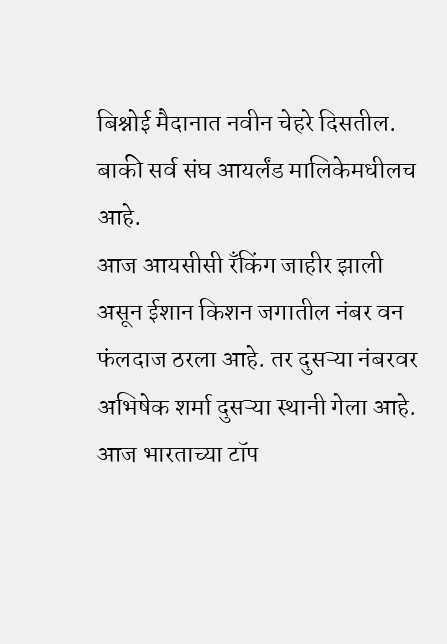बिश्नोई मैदानात नवीन चेहरे दिसतील. बाकी सर्व संघ आयर्लंड मालिकेमधीलच आहे.
आज आयसीसी रँकिंग जाहीर झाली असून ईशान किशन जगातील नंबर वन फंलदाज ठरला आहे. तर दुसऱ्या नंबरवर अभिषेक शर्मा दुसऱ्या स्थानी गेला आहे. आज भारताच्या टॉप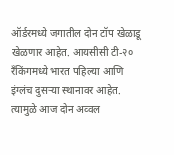ऑर्डरमध्ये जगातील दोन टॉप खेळाडू खेळणार आहेत. आयसीसी टी-२० रँकिंगमध्ये भारत पहिल्या आणि इंग्लंच दुसऱ्या स्थानावर आहेत. त्यामुळे आज दोन अव्वल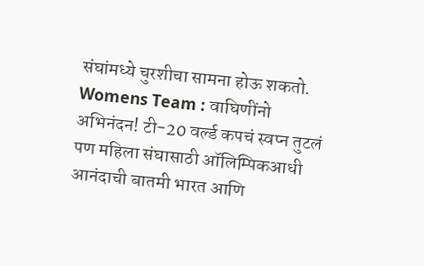संघांमध्ये चुरशीचा सामना होऊ शकतो. Womens Team : वाघिणींनो अभिनंदन! टी-20 वर्ल्ड कपचं स्वप्न तुटलं पण महिला संघासाठी ऑलिम्पिकआधी आनंदाची बातमी भारत आणि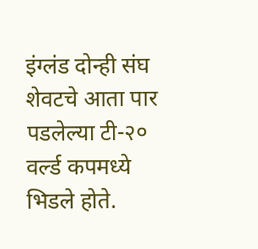इंग्लंड दोन्ही संघ शेवटचे आता पार पडलेल्या टी-२० वर्ल्ड कपमध्ये भिडले होते.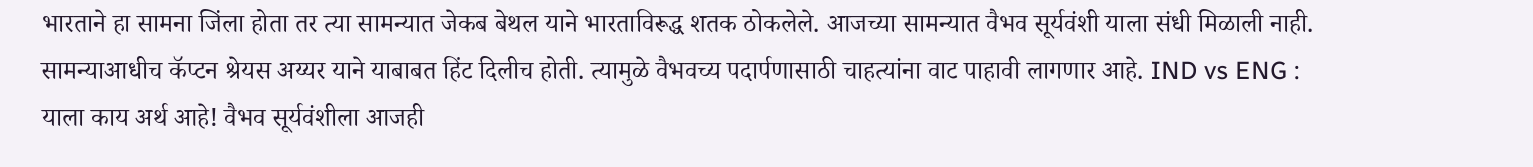भारताने हा सामना जिंला होता तर त्या सामन्यात जेकब बेथल याने भारताविरूद्ध शतक ठोकलेले. आजच्या सामन्यात वैभव सूर्यवंशी याला संधी मिळाली नाही. सामन्याआधीच कॅप्टन श्रेयस अय्यर याने याबाबत हिंट दिलीच होती. त्यामुळे वैभवच्य पदार्पणासाठी चाहत्यांना वाट पाहावी लागणार आहे. IND vs ENG : याला काय अर्थ आहे! वैभव सूर्यवंशीला आजही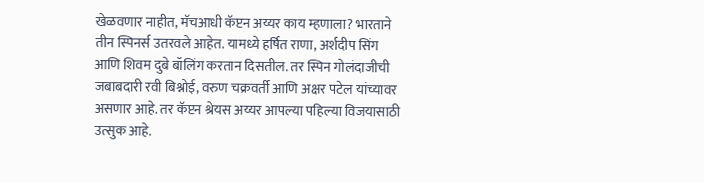खेळवणार नाहीत, मॅचआधी कॅप्टन अय्यर काय म्हणाला? भारताने तीन स्पिनर्स उतरवले आहेत. यामध्ये हर्षित राणा, अर्शदीप सिंग आणि शिवम दुबे बॉलिंग करतान दिसतील. तर स्पिन गोलंदाजीची जबाबदारी रवी बिश्नोई, वरुण चक्रवर्ती आणि अक्षर पटेल यांच्यावर असणार आहे. तर कॅप्टन श्रेयस अय्यर आपल्या पहिल्या विजयासाठी उत्सुक आहे.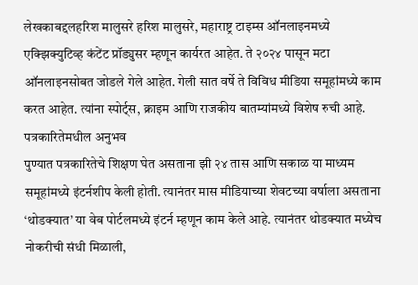लेखकाबद्दलहरिश मालुसरे हरिश मालुसरे, महाराष्ट्र टाइम्स ऑनलाइनमध्ये एक्झिक्युटिव्ह कंटेंट प्रॉड्युसर म्हणून कार्यरत आहेत. ते २०२४ पासून मटा ऑनलाइनसोबत जोडले गेले आहेत. गेली सात वर्षे ते विविध मीडिया समूहांमध्ये काम करत आहेत. त्यांना स्पोर्ट्स, क्राइम आणि राजकीय बातम्यांमध्ये विशेष रुची आहे.
पत्रकारितेमधील अनुभव
पुण्यात पत्रकारितेचे शिक्षण घेत असताना झी २४ तास आणि सकाळ या माध्यम समूहांमध्ये इंटर्नशीप केली होती. त्यानंतर मास मीडियाच्या शेवटच्या वर्षाला असताना ‘थोडक्यात’ या वेब पोर्टलमध्ये इंटर्न म्हणून काम केले आहे. त्यानंतर थोडक्यात मध्येच नोकरीची संधी मिळाली,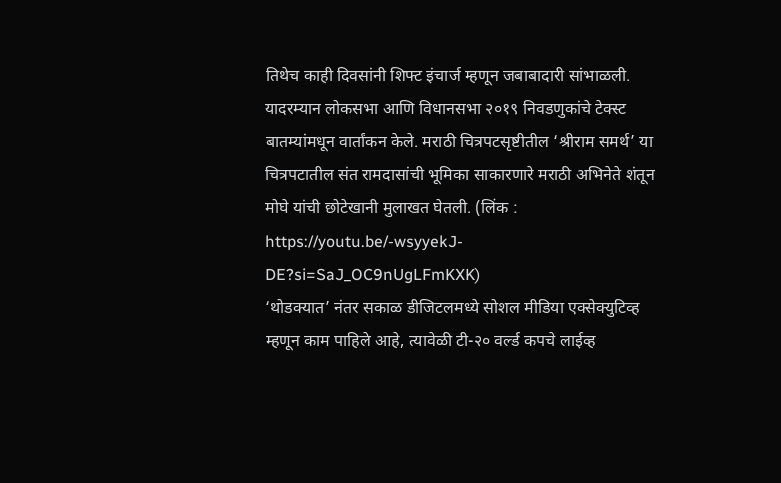तिथेच काही दिवसांनी शिफ्ट इंचार्ज म्हणून जबाबादारी सांभाळली. यादरम्यान लोकसभा आणि विधानसभा २०१९ निवडणुकांचे टेक्स्ट बातम्यांमधून वार्तांकन केले. मराठी चित्रपटसृष्टीतील ‘श्रीराम समर्थ’ या चित्रपटातील संत रामदासांची भूमिका साकारणारे मराठी अभिनेते शंतून मोघे यांची छोटेखानी मुलाखत घेतली. (लिंक : https://youtu.be/-wsyyekJ-DE?si=SaJ_OC9nUgLFmKXK)
‘थोडक्यात’ नंतर सकाळ डीजिटलमध्ये सोशल मीडिया एक्सेक्युटिव्ह म्हणून काम पाहिले आहे, त्यावेळी टी-२० वर्ल्ड कपचे लाईव्ह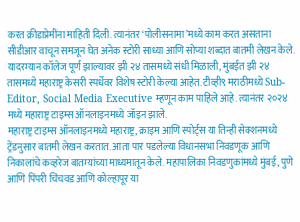करत क्रीडाप्रेमींना माहिती दिली. त्यानंतर ‘पोलीसनामा’मध्ये काम करत असताना सीडीआर वाचून समजून घेत अनेक स्टोरी साध्या आणि सोप्या शब्दात बातमी लेखन केले. यादरम्यान कॉलेज पूर्ण झाल्यावर झी २४ तासमध्ये संधी मिळाली, मुंबईत झी २४ तासमध्ये महाराष्ट्र केसरी स्पर्धेवर विशेष स्टोरी केल्या आहेत. टीव्ही९ मराठीमध्ये Sub-Editor, Social Media Executive म्हणून काम पाहिले आहे. त्यानंतर २०२४ मध्ये महाराष्ट्र टाइम्स ऑनलाइनमध्ये जॉइन झाले.
महाराष्ट्र टाइम्स ऑनलाइनमध्ये महाराष्ट्र, क्राइम आणि स्पोर्ट्स या तिन्ही सेक्शनमध्ये ट्रेंडनुसार बातमी लेखन करतात. आता पार पडलेल्या विधानसभा निवडणूक आणि निकालांचे कव्हरेज बातम्यांच्या माध्यमातून केले. महापालिका निवडणुकांमध्ये मुंबई, पुणे आणि पिंपरी चिंचवड आणि कोल्हापूर या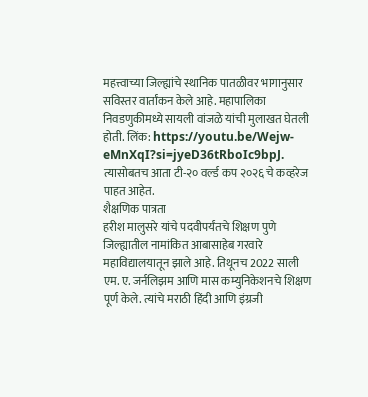महत्त्वाच्या जिल्ह्यांचे स्थानिक पातळीवर भागानुसार सविस्तर वार्तांकन केले आहे. महापालिका निवडणुकीमध्ये सायली वांजळे यांची मुलाखत घेतली होती. लिंक: https://youtu.be/Wejw-eMnXqI?si=jyeD36tRboIc9bpJ. त्यासोबतच आता टी-२० वर्ल्ड कप २०२६ चे कव्हरेज पाहत आहेत.
शैक्षणिक पात्रता
हरीश मालुसरे यांचे पदवीपर्यंतचे शिक्षण पुणे जिल्ह्यातील नामांकित आबासाहेब गरवारे महाविद्यालयातून झाले आहे. तिथूनच 2022 साली एम. ए. जर्नलिझम आणि मास कम्युनिकेशनचे शिक्षण पूर्ण केले. त्यांचे मराठी हिंदी आणि इंग्रजी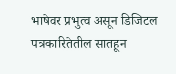भाषेवर प्रभुत्व असून डिजिटल पत्रकारितेतील सातहून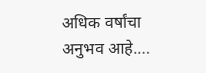अधिक वर्षांचा अनुभव आहे.…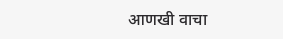आणखी वाचा